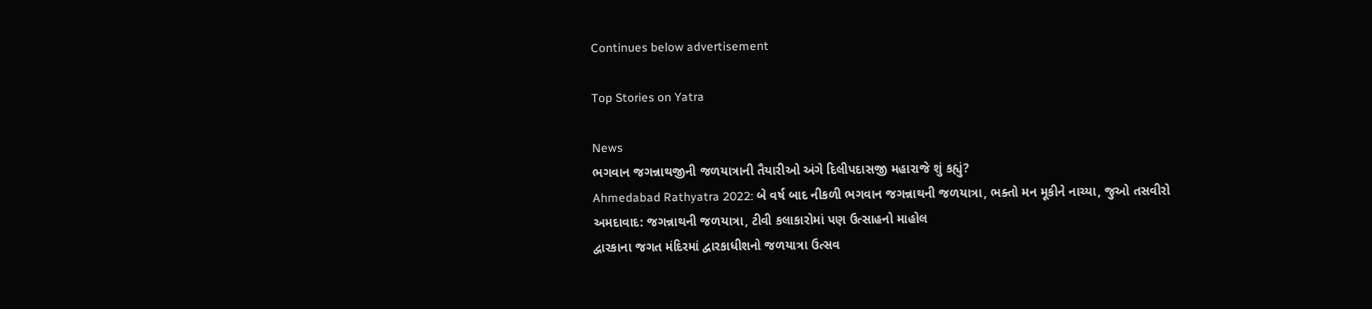Continues below advertisement

Top Stories on Yatra

News
ભગવાન જગન્નાથજીની જળયાત્રાની તૈયારીઓ અંગે દિલીપદાસજી મહારાજે શું કહ્યું?
Ahmedabad Rathyatra 2022: બે વર્ષ બાદ નીકળી ભગવાન જગન્નાથની જળયાત્રા, ભક્તો મન મૂકીને નાચ્યા, જુઓ તસવીરો
અમદાવાદ: જગન્નાથની જળયાત્રા, ટીવી કલાકારોમાં પણ ઉત્સાહનો માહોલ
દ્વારકાના જગત મંદિરમાં દ્વારકાધીશનો જળયાત્રા ઉત્સવ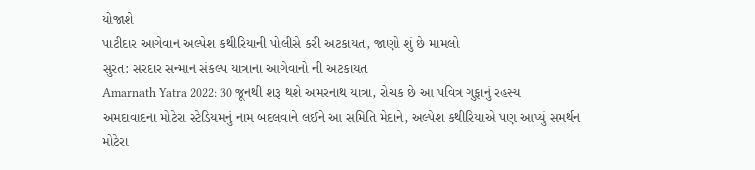યોજાશે
પાટીદાર આગેવાન અલ્પેશ કથીરિયાની પોલીસે કરી અટકાયત, જાણો શું છે મામલો
સુરત: સરદાર સન્માન સંકલ્પ યાત્રાના આગેવાનો ની અટકાયત
Amarnath Yatra 2022: 30 જૂનથી શરૂ થશે અમરનાથ યાત્રા, રોચક છે આ પવિત્ર ગુફાનું રહસ્ય
અમદાવાદના મોટેરા સ્ટેડિયમનું નામ બદલવાને લઈને આ સમિતિ મેદાને, અલ્પેશ કથીરિયાએ પણ આપ્યું સમર્થન
મોટેરા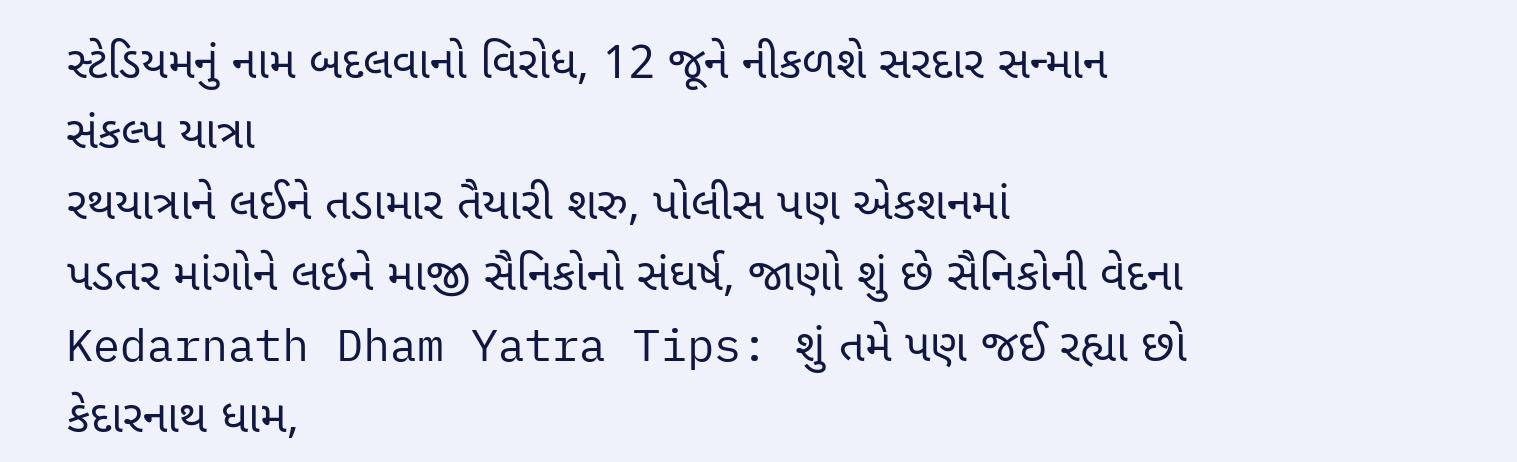સ્ટેડિયમનું નામ બદલવાનો વિરોધ, 12 જૂને નીકળશે સરદાર સન્માન સંકલ્પ યાત્રા
રથયાત્રાને લઈને તડામાર તૈયારી શરુ, પોલીસ પણ એકશનમાં
પડતર માંગોને લઇને માજી સૈનિકોનો સંઘર્ષ, જાણો શું છે સૈનિકોની વેદના
Kedarnath Dham Yatra Tips: શું તમે પણ જઈ રહ્યા છો કેદારનાથ ધામ,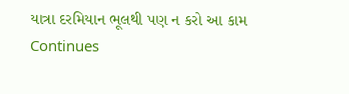યાત્રા દરમિયાન ભૂલથી પણ ન કરો આ કામ
Continues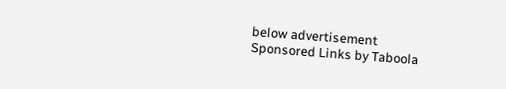below advertisement
Sponsored Links by Taboola